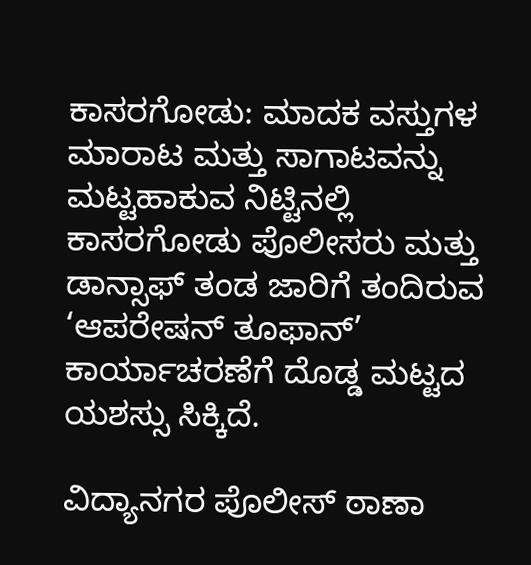ಕಾಸರಗೋಡು: ಮಾದಕ ವಸ್ತುಗಳ ಮಾರಾಟ ಮತ್ತು ಸಾಗಾಟವನ್ನು ಮಟ್ಟಹಾಕುವ ನಿಟ್ಟಿನಲ್ಲಿ ಕಾಸರಗೋಡು ಪೊಲೀಸರು ಮತ್ತು ಡಾನ್ಸಾಫ್ ತಂಡ ಜಾರಿಗೆ ತಂದಿರುವ ‘ಆಪರೇಷನ್ ತೂಫಾನ್’ ಕಾರ್ಯಾಚರಣೆಗೆ ದೊಡ್ಡ ಮಟ್ಟದ ಯಶಸ್ಸು ಸಿಕ್ಕಿದೆ.

ವಿದ್ಯಾನಗರ ಪೊಲೀಸ್ ಠಾಣಾ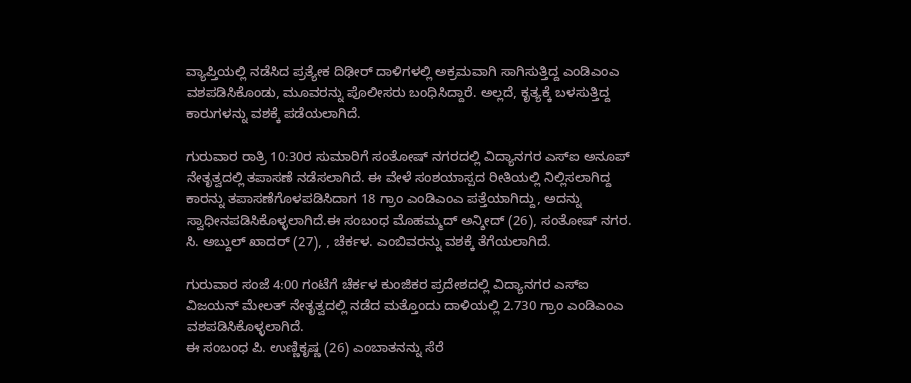ವ್ಯಾಪ್ತಿಯಲ್ಲಿ ನಡೆಸಿದ ಪ್ರತ್ಯೇಕ ದಿಢೀರ್ ದಾಳಿಗಳಲ್ಲಿ ಅಕ್ರಮವಾಗಿ ಸಾಗಿಸುತ್ತಿದ್ದ ಎಂಡಿಎಂಎ ವಶಪಡಿಸಿಕೊಂಡು, ಮೂವರನ್ನು ಪೊಲೀಸರು ಬಂಧಿಸಿದ್ದಾರೆ. ಅಲ್ಲದೆ, ಕೃತ್ಯಕ್ಕೆ ಬಳಸುತ್ತಿದ್ದ ಕಾರುಗಳನ್ನು ವಶಕ್ಕೆ ಪಡೆಯಲಾಗಿದೆ.

ಗುರುವಾರ ರಾತ್ರಿ 10:30ರ ಸುಮಾರಿಗೆ ಸಂತೋಷ್ ನಗರದಲ್ಲಿ ವಿದ್ಯಾನಗರ ಎಸ್ಐ ಅನೂಪ್ ನೇತೃತ್ವದಲ್ಲಿ ತಪಾಸಣೆ ನಡೆಸಲಾಗಿದೆ. ಈ ವೇಳೆ ಸಂಶಯಾಸ್ಪದ ರೀತಿಯಲ್ಲಿ ನಿಲ್ಲಿಸಲಾಗಿದ್ದ ಕಾರನ್ನು ತಪಾಸಣೆಗೊಳಪಡಿಸಿದಾಗ 18 ಗ್ರಾಂ ಎಂಡಿಎಂಎ ಪತ್ತೆಯಾಗಿದ್ದು, ಅದನ್ನು ಸ್ವಾಧೀನಪಡಿಸಿಕೊಳ್ಳಲಾಗಿದೆ.ಈ ಸಂಬಂಧ ಮೊಹಮ್ಮದ್ ಅನ್ಶೀದ್ (26), ಸಂತೋಷ್ ನಗರ. ಸಿ. ಅಬ್ದುಲ್ ಖಾದರ್ (27), , ಚೆರ್ಕಳ. ಎಂಬಿವರನ್ನು ವಶಕ್ಕೆ ತೆಗೆಯಲಾಗಿದೆ.

ಗುರುವಾರ ಸಂಜೆ 4:00 ಗಂಟೆಗೆ ಚೆರ್ಕಳ ಕುಂಜಿಕರ ಪ್ರದೇಶದಲ್ಲಿ ವಿದ್ಯಾನಗರ ಎಸ್ಐ ವಿಜಯನ್ ಮೇಲತ್ ನೇತೃತ್ವದಲ್ಲಿ ನಡೆದ ಮತ್ತೊಂದು ದಾಳಿಯಲ್ಲಿ 2.730 ಗ್ರಾಂ ಎಂಡಿಎಂಎ ವಶಪಡಿಸಿಕೊಳ್ಳಲಾಗಿದೆ.
ಈ ಸಂಬಂಧ ಪಿ. ಉಣ್ಣಿಕೃಷ್ಣ (26) ಎಂಬಾತನನ್ನು ಸೆರೆ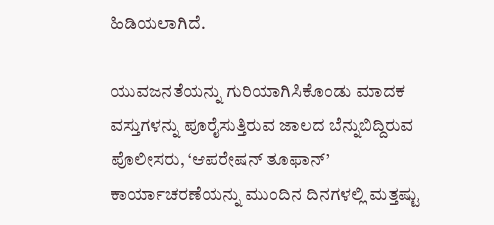ಹಿಡಿಯಲಾಗಿದೆ.

ಯುವಜನತೆಯನ್ನು ಗುರಿಯಾಗಿಸಿಕೊಂಡು ಮಾದಕ ವಸ್ತುಗಳನ್ನು ಪೂರೈಸುತ್ತಿರುವ ಜಾಲದ ಬೆನ್ನುಬಿದ್ದಿರುವ ಪೊಲೀಸರು, ‘ಆಪರೇಷನ್ ತೂಫಾನ್’ ಕಾರ್ಯಾಚರಣೆಯನ್ನು ಮುಂದಿನ ದಿನಗಳಲ್ಲಿ ಮತ್ತಷ್ಟು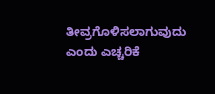ತೀವ್ರಗೊಳಿಸಲಾಗುವುದು ಎಂದು ಎಚ್ಚರಿಕೆ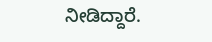ನೀಡಿದ್ದಾರೆ.